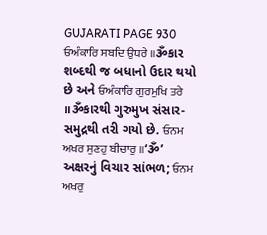GUJARATI PAGE 930
ਓਅੰਕਾਰਿ ਸਬਦਿ ਉਧਰੇ ॥ૐકાર શબ્દથી જ બધાનો ઉદાર થયો છે અને ਓਅੰਕਾਰਿ ਗੁਰਮੁਖਿ ਤਰੇ ॥ૐકારથી ગુરુમુખ સંસાર-સમુદ્રથી તરી ગયો છે. ਓਨਮ ਅਖਰ ਸੁਣਹੁ ਬੀਚਾਰੁ ॥‘ૐ’ અક્ષરનું વિચાર સાંભળ; ਓਨਮ ਅਖਰੁ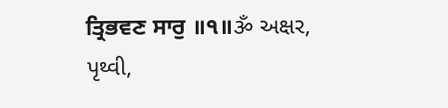ਤ੍ਰਿਭਵਣ ਸਾਰੁ ॥੧॥ૐ અક્ષર, પૃથ્વી,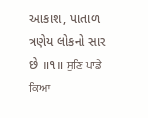આકાશ, પાતાળ ત્રણેય લોકનો સાર છે ॥૧॥ ਸੁਣਿ ਪਾਡੇ ਕਿਆ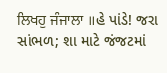ਲਿਖਹੁ ਜੰਜਾਲਾ ॥હે પાંડે! જરા સાંભળ; શા માટે જંજટમાં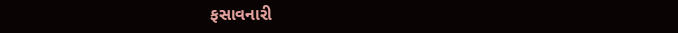ફસાવનારી